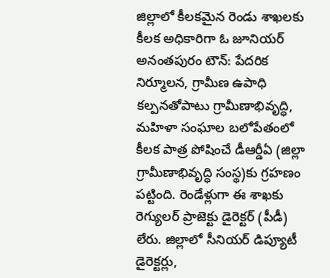జిల్లాలో కీలకమైన రెండు శాఖలకు కీలక అధికారిగా ఓ జూనియర్
అనంతపురం టౌన్: పేదరిక నిర్మూలన, గ్రామీణ ఉపాధి కల్పనతోపాటు గ్రామీణాభివృద్ధి, మహిళా సంఘాల బలోపేతంలో కీలక పాత్ర పోషించే డీఆర్డీఏ (జిల్లా గ్రామీణాభివృద్ధి సంస్థ)కు గ్రహణం పట్టింది. రెండేళ్లుగా ఈ శాఖకు రెగ్యులర్ ప్రాజెక్టు డైరెక్టర్ (పీడీ) లేరు. జిల్లాలో సీనియర్ డిప్యూటీ డైరెక్టర్లు,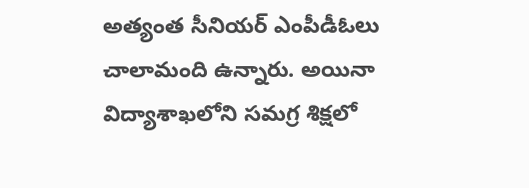అత్యంత సీనియర్ ఎంపీడీఓలు చాలామంది ఉన్నారు. అయినా విద్యాశాఖలోని సమగ్ర శిక్షలో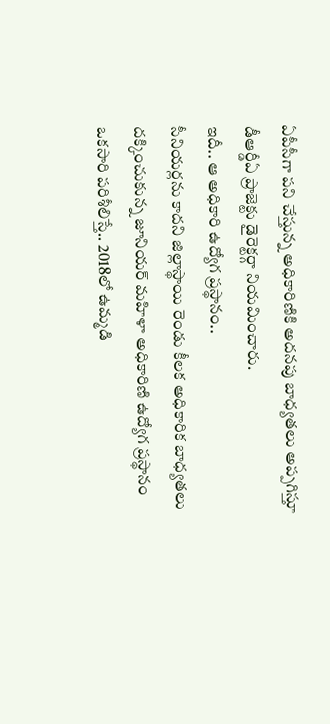ఏపీసీగా పని చేస్తున్న అధికారిణికి అదనపు బాధ్యతలు అప్పగిస్తూ డీఆర్డీఏ ప్రాజెక్టు డైరెక్టర్గా నియమించారు.
ఇదీ.. ఆ అధికారి ఉద్యోగ ప్రస్థానం..
సీనియర్లను కాదని జిల్లాస్థాయి రెండు కీలక అధికారిక బాధ్యతలు దక్కించుకున్న జూనియర్ మహిళా అధికారిణి ఉద్యోగ ప్రస్థానం ఒకసారి పరిశీలిస్తే.. 2018లో ఉమ్మడి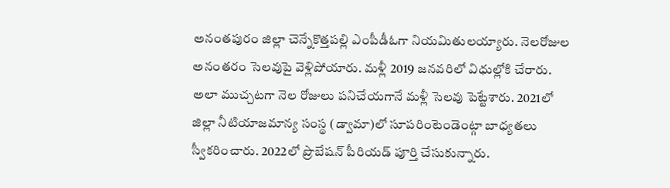అనంతపురం జిల్లా చెన్నేకొత్తపల్లి ఎంపీడీఓగా నియమితులయ్యారు. నెలరోజుల అనంతరం సెలవుపై వెళ్లిపోయారు. మళ్లీ 2019 జనవరిలో విధుల్లోకి చేరారు. అలా ముచ్చటగా నెల రోజులు పనిచేయగానే మళ్లీ సెలవు పెట్టేశారు. 2021లో జిల్లా నీటియాజమాన్య సంస్థ (డ్వామా)లో సూపరింటెండెంట్గా బాధ్యతలు స్వీకరించారు. 2022లో ప్రొబేషన్ పీరియడ్ పూర్తి చేసుకున్నారు.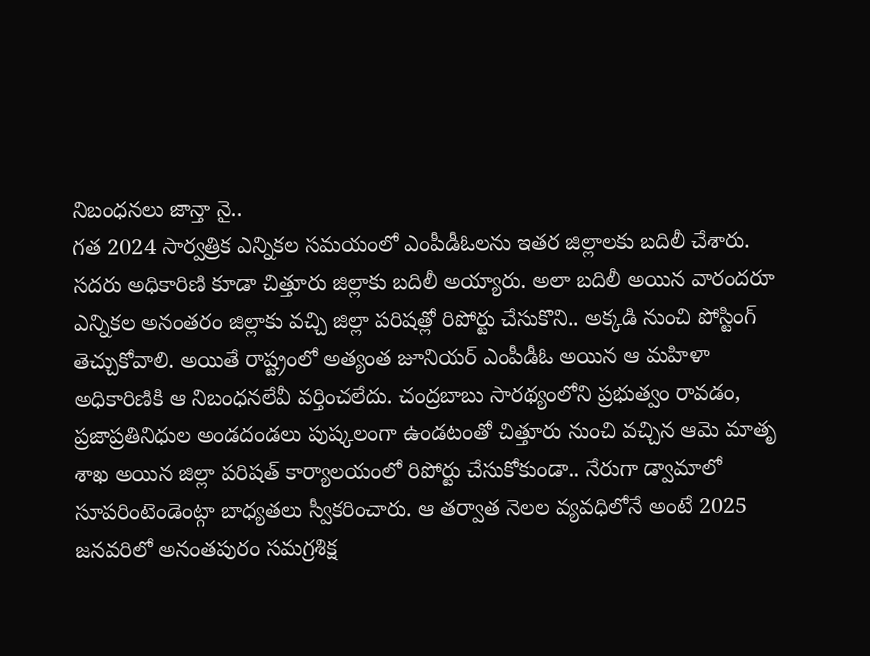నిబంధనలు జాన్తా నై..
గత 2024 సార్వత్రిక ఎన్నికల సమయంలో ఎంపీడీఓలను ఇతర జిల్లాలకు బదిలీ చేశారు. సదరు అధికారిణి కూడా చిత్తూరు జిల్లాకు బదిలీ అయ్యారు. అలా బదిలీ అయిన వారందరూ ఎన్నికల అనంతరం జిల్లాకు వచ్చి జిల్లా పరిషత్లో రిపోర్టు చేసుకొని.. అక్కడి నుంచి పోస్టింగ్ తెచ్చుకోవాలి. అయితే రాష్ట్రంలో అత్యంత జూనియర్ ఎంపీడీఓ అయిన ఆ మహిళా అధికారిణికి ఆ నిబంధనలేవీ వర్తించలేదు. చంద్రబాబు సారథ్యంలోని ప్రభుత్వం రావడం, ప్రజాప్రతినిధుల అండదండలు పుష్కలంగా ఉండటంతో చిత్తూరు నుంచి వచ్చిన ఆమె మాతృ శాఖ అయిన జిల్లా పరిషత్ కార్యాలయంలో రిపోర్టు చేసుకోకుండా.. నేరుగా డ్వామాలో సూపరింటెండెంట్గా బాధ్యతలు స్వీకరించారు. ఆ తర్వాత నెలల వ్యవధిలోనే అంటే 2025 జనవరిలో అనంతపురం సమగ్రశిక్ష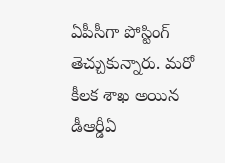ఏపీసీగా పోస్టింగ్ తెచ్చుకున్నారు. మరో కీలక శాఖ అయిన డీఆర్డీఏ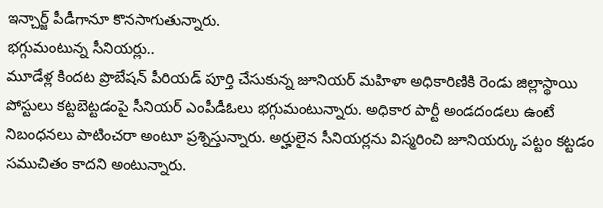ఇన్చార్జ్ పీడీగానూ కొనసాగుతున్నారు.
భగ్గుమంటున్న సీనియర్లు..
మూడేళ్ల కిందట ప్రొబేషన్ పీరియడ్ పూర్తి చేసుకున్న జూనియర్ మహిళా అధికారిణికి రెండు జిల్లాస్థాయి పోస్టులు కట్టబెట్టడంపై సీనియర్ ఎంపీడీఓలు భగ్గుమంటున్నారు. అధికార పార్టీ అండదండలు ఉంటే నిబంధనలు పాటించరా అంటూ ప్రశ్నిస్తున్నారు. అర్హులైన సీనియర్లను విస్మరించి జూనియర్కు పట్టం కట్టడం సముచితం కాదని అంటున్నారు.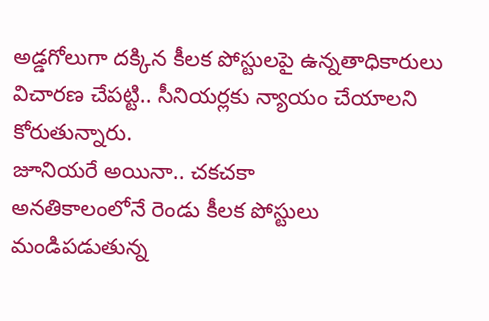అడ్డగోలుగా దక్కిన కీలక పోస్టులపై ఉన్నతాధికారులు విచారణ చేపట్టి.. సీనియర్లకు న్యాయం చేయాలని కోరుతున్నారు.
జూనియరే అయినా.. చకచకా
అనతికాలంలోనే రెండు కీలక పోస్టులు
మండిపడుతున్న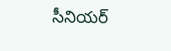సీనియర్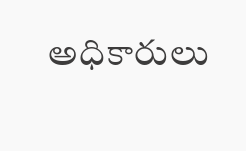అధికారులు